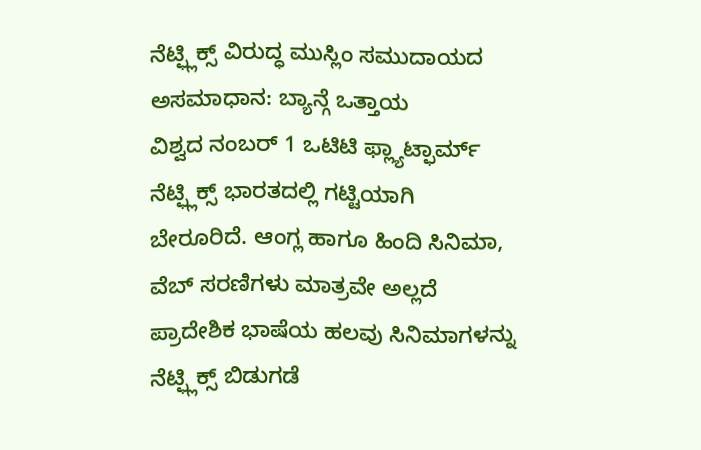ನೆಟ್ಫ್ಲಿಕ್ಸ್ ವಿರುದ್ಧ ಮುಸ್ಲಿಂ ಸಮುದಾಯದ ಅಸಮಾಧಾನ: ಬ್ಯಾನ್ಗೆ ಒತ್ತಾಯ
ವಿಶ್ವದ ನಂಬರ್ 1 ಒಟಿಟಿ ಫ್ಲ್ಯಾಟ್ಫಾರ್ಮ್ ನೆಟ್ಫ್ಲಿಕ್ಸ್ ಭಾರತದಲ್ಲಿ ಗಟ್ಟಿಯಾಗಿ ಬೇರೂರಿದೆ. ಆಂಗ್ಲ ಹಾಗೂ ಹಿಂದಿ ಸಿನಿಮಾ, ವೆಬ್ ಸರಣಿಗಳು ಮಾತ್ರವೇ ಅಲ್ಲದೆ ಪ್ರಾದೇಶಿಕ ಭಾಷೆಯ ಹಲವು ಸಿನಿಮಾಗಳನ್ನು ನೆಟ್ಫ್ಲಿಕ್ಸ್ ಬಿಡುಗಡೆ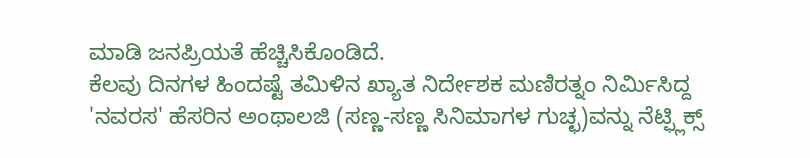ಮಾಡಿ ಜನಪ್ರಿಯತೆ ಹೆಚ್ಚಿಸಿಕೊಂಡಿದೆ.
ಕೆಲವು ದಿನಗಳ ಹಿಂದಷ್ಟೆ ತಮಿಳಿನ ಖ್ಯಾತ ನಿರ್ದೇಶಕ ಮಣಿರತ್ನಂ ನಿರ್ಮಿಸಿದ್ದ 'ನವರಸ' ಹೆಸರಿನ ಅಂಥಾಲಜಿ (ಸಣ್ಣ-ಸಣ್ಣ ಸಿನಿಮಾಗಳ ಗುಚ್ಛ)ವನ್ನು ನೆಟ್ಫ್ಲಿಕ್ಸ್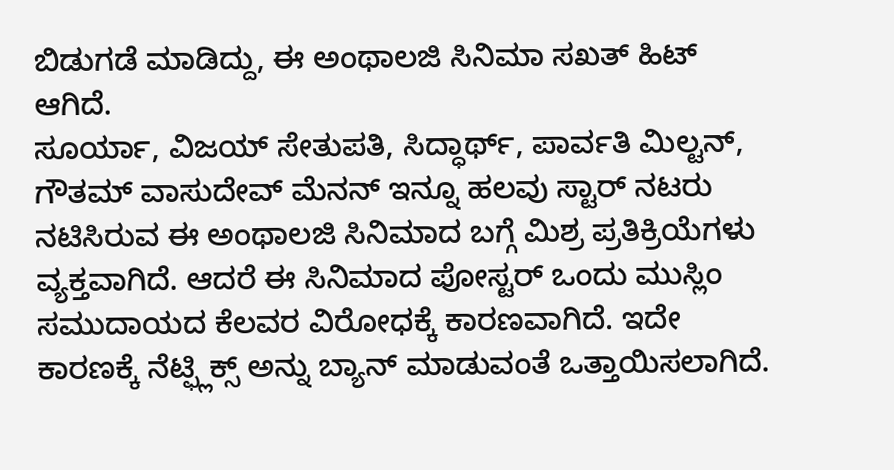ಬಿಡುಗಡೆ ಮಾಡಿದ್ದು, ಈ ಅಂಥಾಲಜಿ ಸಿನಿಮಾ ಸಖತ್ ಹಿಟ್ ಆಗಿದೆ.
ಸೂರ್ಯಾ, ವಿಜಯ್ ಸೇತುಪತಿ, ಸಿದ್ಧಾರ್ಥ್, ಪಾರ್ವತಿ ಮಿಲ್ಟನ್, ಗೌತಮ್ ವಾಸುದೇವ್ ಮೆನನ್ ಇನ್ನೂ ಹಲವು ಸ್ಟಾರ್ ನಟರು ನಟಿಸಿರುವ ಈ ಅಂಥಾಲಜಿ ಸಿನಿಮಾದ ಬಗ್ಗೆ ಮಿಶ್ರ ಪ್ರತಿಕ್ರಿಯೆಗಳು ವ್ಯಕ್ತವಾಗಿದೆ. ಆದರೆ ಈ ಸಿನಿಮಾದ ಪೋಸ್ಟರ್ ಒಂದು ಮುಸ್ಲಿಂ ಸಮುದಾಯದ ಕೆಲವರ ವಿರೋಧಕ್ಕೆ ಕಾರಣವಾಗಿದೆ. ಇದೇ ಕಾರಣಕ್ಕೆ ನೆಟ್ಫ್ಲಿಕ್ಸ್ ಅನ್ನು ಬ್ಯಾನ್ ಮಾಡುವಂತೆ ಒತ್ತಾಯಿಸಲಾಗಿದೆ.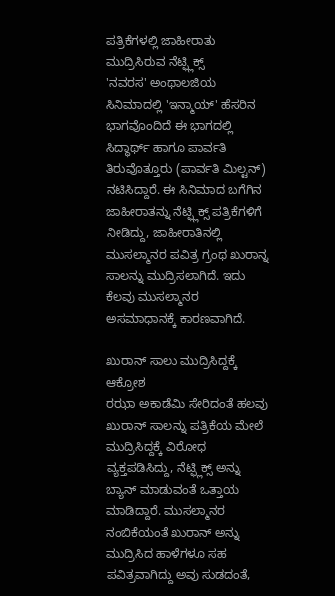ಪತ್ರಿಕೆಗಳಲ್ಲಿ ಜಾಹೀರಾತು ಮುದ್ರಿಸಿರುವ ನೆಟ್ಫ್ಲಿಕ್ಸ್
'ನವರಸ' ಅಂಥಾಲಜಿಯ ಸಿನಿಮಾದಲ್ಲಿ 'ಇನ್ಮಾಯ್' ಹೆಸರಿನ ಭಾಗವೊಂದಿದೆ ಈ ಭಾಗದಲ್ಲಿ ಸಿದ್ಧಾರ್ಥ್ ಹಾಗೂ ಪಾರ್ವತಿ ತಿರುವೊತ್ತೂರು (ಪಾರ್ವತಿ ಮಿಲ್ಟನ್) ನಟಿಸಿದ್ದಾರೆ. ಈ ಸಿನಿಮಾದ ಬಗೆಗಿನ ಜಾಹೀರಾತನ್ನು ನೆಟ್ಫ್ಲಿಕ್ಸ್ ಪತ್ರಿಕೆಗಳಿಗೆ ನೀಡಿದ್ದು, ಜಾಹೀರಾತಿನಲ್ಲಿ ಮುಸಲ್ಮಾನರ ಪವಿತ್ರ ಗ್ರಂಥ ಖುರಾನ್ನ ಸಾಲನ್ನು ಮುದ್ರಿಸಲಾಗಿದೆ. ಇದು ಕೆಲವು ಮುಸಲ್ಮಾನರ ಅಸಮಾಧಾನಕ್ಕೆ ಕಾರಣವಾಗಿದೆ.

ಖುರಾನ್ ಸಾಲು ಮುದ್ರಿಸಿದ್ದಕ್ಕೆ ಆಕ್ರೋಶ
ರಝಾ ಅಕಾಡೆಮಿ ಸೇರಿದಂತೆ ಹಲವು ಖುರಾನ್ ಸಾಲನ್ನು ಪತ್ರಿಕೆಯ ಮೇಲೆ ಮುದ್ರಿಸಿದ್ದಕ್ಕೆ ವಿರೋಧ ವ್ಯಕ್ತಪಡಿಸಿದ್ದು, ನೆಟ್ಫ್ಲಿಕ್ಸ್ ಅನ್ನು ಬ್ಯಾನ್ ಮಾಡುವಂತೆ ಒತ್ತಾಯ ಮಾಡಿದ್ದಾರೆ. ಮುಸಲ್ಮಾನರ ನಂಬಿಕೆಯಂತೆ ಖುರಾನ್ ಅನ್ನು ಮುದ್ರಿಸಿದ ಹಾಳೆಗಳೂ ಸಹ ಪವಿತ್ರವಾಗಿದ್ದು ಅವು ಸುಡದಂತೆ,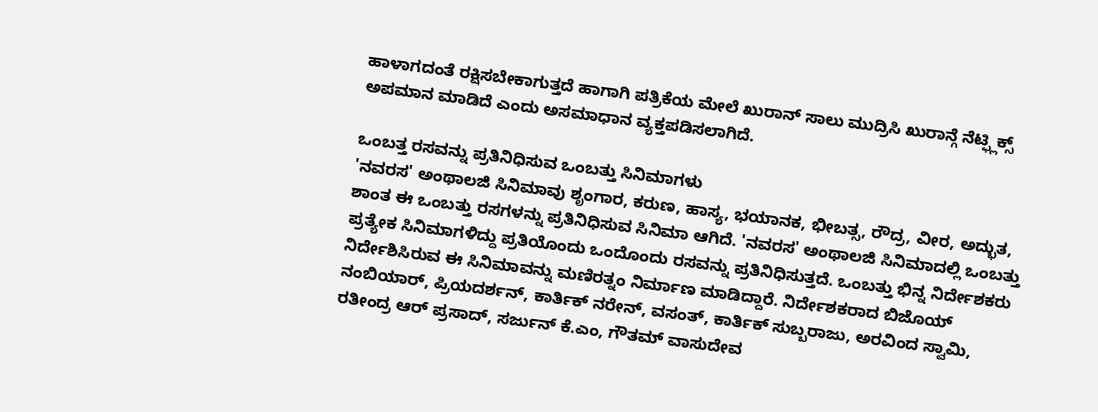ಹಾಳಾಗದಂತೆ ರಕ್ಷಿಸಬೇಕಾಗುತ್ತದೆ ಹಾಗಾಗಿ ಪತ್ರಿಕೆಯ ಮೇಲೆ ಖುರಾನ್ ಸಾಲು ಮುದ್ರಿಸಿ ಖುರಾನ್ಗೆ ನೆಟ್ಫ್ಲಿಕ್ಸ್ ಅಪಮಾನ ಮಾಡಿದೆ ಎಂದು ಅಸಮಾಧಾನ ವ್ಯಕ್ತಪಡಿಸಲಾಗಿದೆ.

ಒಂಬತ್ತ ರಸವನ್ನು ಪ್ರತಿನಿಧಿಸುವ ಒಂಬತ್ತು ಸಿನಿಮಾಗಳು
'ನವರಸ' ಅಂಥಾಲಜಿ ಸಿನಿಮಾವು ಶೃಂಗಾರ, ಕರುಣ, ಹಾಸ್ಯ, ಭಯಾನಕ, ಭೀಬತ್ಸ, ರೌದ್ರ, ವೀರ, ಅದ್ಭುತ, ಶಾಂತ ಈ ಒಂಬತ್ತು ರಸಗಳನ್ನು ಪ್ರತಿನಿಧಿಸುವ ಸಿನಿಮಾ ಆಗಿದೆ. 'ನವರಸ' ಅಂಥಾಲಜಿ ಸಿನಿಮಾದಲ್ಲಿ ಒಂಬತ್ತು ಪ್ರತ್ಯೇಕ ಸಿನಿಮಾಗಳಿದ್ದು ಪ್ರತಿಯೊಂದು ಒಂದೊಂದು ರಸವನ್ನು ಪ್ರತಿನಿಧಿಸುತ್ತದೆ. ಒಂಬತ್ತು ಭಿನ್ನ ನಿರ್ದೇಶಕರು ನಿರ್ದೇಶಿಸಿರುವ ಈ ಸಿನಿಮಾವನ್ನು ಮಣಿರತ್ನಂ ನಿರ್ಮಾಣ ಮಾಡಿದ್ದಾರೆ. ನಿರ್ದೇಶಕರಾದ ಬಿಜೊಯ್ ನಂಬಿಯಾರ್, ಪ್ರಿಯದರ್ಶನ್, ಕಾರ್ತಿಕ್ ನರೇನ್, ವಸಂತ್, ಕಾರ್ತಿಕ್ ಸುಬ್ಬರಾಜು, ಅರವಿಂದ ಸ್ವಾಮಿ, ರತೀಂದ್ರ ಆರ್ ಪ್ರಸಾದ್, ಸರ್ಜುನ್ ಕೆ.ಎಂ, ಗೌತಮ್ ವಾಸುದೇವ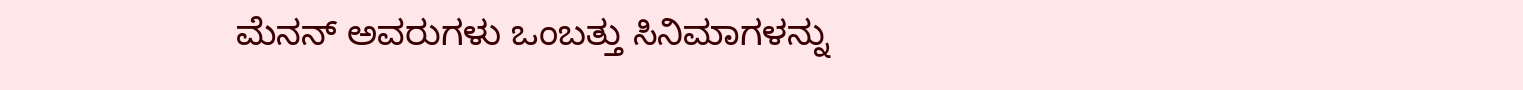ಮೆನನ್ ಅವರುಗಳು ಒಂಬತ್ತು ಸಿನಿಮಾಗಳನ್ನು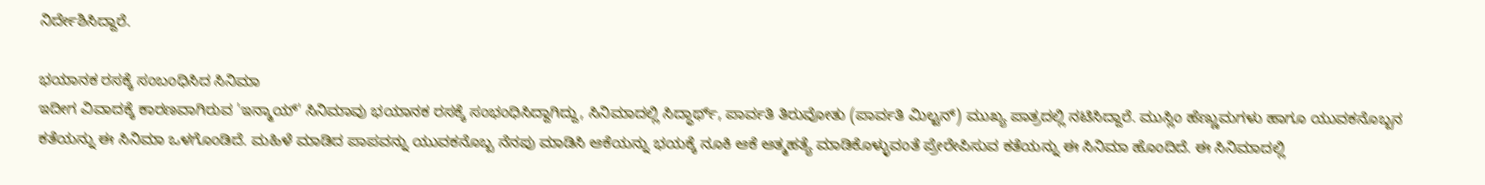ನಿರ್ದೇಶಿಸಿದ್ದಾರೆ.

ಭಯಾನಕ ರಸಕ್ಕೆ ಸಂಬಂಧಿಸಿದ ಸಿನಿಮಾ
ಇದೀಗ ವಿವಾದಕ್ಕೆ ಕಾರಣವಾಗಿರುವ 'ಇನ್ಮಾಯ್' ಸಿನಿಮಾವು ಭಯಾನಕ ರಸಕ್ಕೆ ಸಂಭಂಧಿಸಿದ್ದಾಗಿದ್ದು, ಸಿನಿಮಾದಲ್ಲಿ ಸಿದ್ಧಾರ್ಥ್, ಪಾರ್ವತಿ ತಿರುವೋತು (ಪಾರ್ವತಿ ಮಿಲ್ಟನ್) ಮುಖ್ಯ ಪಾತ್ರದಲ್ಲಿ ನಟಿಸಿದ್ದಾರೆ. ಮುಸ್ಲಿಂ ಹೆಣ್ಣುಮಗಳು ಹಾಗೂ ಯುವಕನೊಬ್ಬನ ಕತೆಯನ್ನು ಈ ಸಿನಿಮಾ ಒಳಗೊಂಡಿದೆ. ಮಹಿಳೆ ಮಾಡಿದ ಪಾಪವನ್ನು ಯುವಕನೊಬ್ಬ ನೆನಪು ಮಾಡಿಸಿ ಆಕೆಯನ್ನು ಭಯಕ್ಕೆ ನೂಕಿ ಆಕೆ ಆತ್ಮಹತ್ಯೆ ಮಾಡಿಕೊಳ್ಳುವಂತೆ ಪ್ರೇರೇಪಿಸುವ ಕತೆಯನ್ನು ಈ ಸಿನಿಮಾ ಹೊಂದಿದೆ. ಈ ಸಿನಿಮಾದಲ್ಲಿ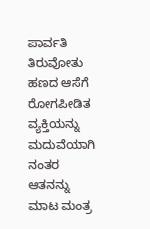ಪಾರ್ವತಿ ತಿರುವೋತು ಹಣದ ಆಸೆಗೆ ರೋಗಪೀಡಿತ ವ್ಯಕ್ತಿಯನ್ನು ಮದುವೆಯಾಗಿ ನಂತರ ಆತನನ್ನು ಮಾಟ ಮಂತ್ರ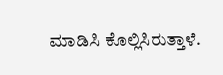ಮಾಡಿಸಿ ಕೊಲ್ಲಿಸಿರುತ್ತಾಳೆ.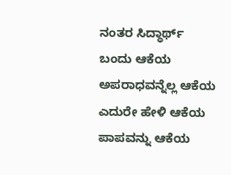ನಂತರ ಸಿದ್ಧಾರ್ಥ್ ಬಂದು ಆಕೆಯ ಅಪರಾಧವನ್ನೆಲ್ಲ ಆಕೆಯ ಎದುರೇ ಹೇಳಿ ಆಕೆಯ ಪಾಪವನ್ನು ಆಕೆಯ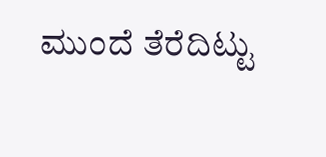ಮುಂದೆ ತೆರೆದಿಟ್ಟು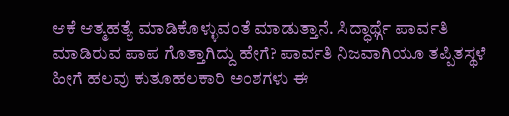ಆಕೆ ಆತ್ಮಹತ್ಯೆ ಮಾಡಿಕೊಳ್ಳುವಂತೆ ಮಾಡುತ್ತಾನೆ. ಸಿದ್ಧಾರ್ಥ್ಗೆ ಪಾರ್ವತಿ ಮಾಡಿರುವ ಪಾಪ ಗೊತ್ತಾಗಿದ್ದು ಹೇಗೆ? ಪಾರ್ವತಿ ನಿಜವಾಗಿಯೂ ತಪ್ಪಿತಸ್ಥಳೆ ಹೀಗೆ ಹಲವು ಕುತೂಹಲಕಾರಿ ಅಂಶಗಳು ಈ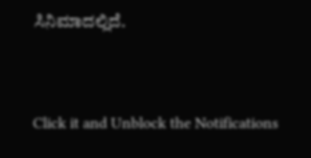ಸಿನಿಮಾದಲ್ಲಿದೆ.


Click it and Unblock the Notifications